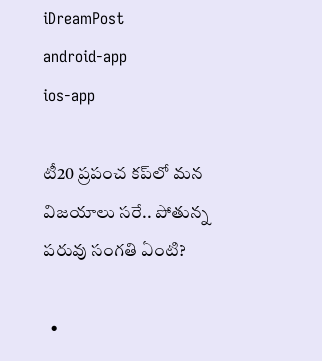iDreamPost
android-app
ios-app

టీ20 ప్రపంచ కప్‌లో మన విజయాలు సరే.. పోతున్న పరువు సంగతి ఏంటి?

  •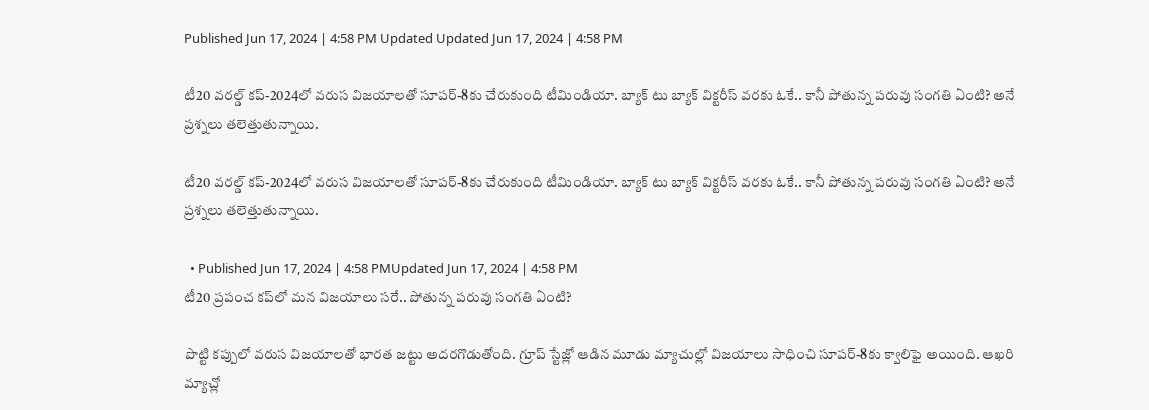Published Jun 17, 2024 | 4:58 PM Updated Updated Jun 17, 2024 | 4:58 PM

టీ20 వరల్డ్ కప్-2024లో వరుస విజయాలతో సూపర్-8కు చేరుకుంది టీమిండియా. బ్యాక్ టు బ్యాక్ విక్టరీస్ వరకు ఓకే.. కానీ పోతున్న పరువు సంగతి ఏంటి? అనే ప్రశ్నలు తలెత్తుతున్నాయి.

టీ20 వరల్డ్ కప్-2024లో వరుస విజయాలతో సూపర్-8కు చేరుకుంది టీమిండియా. బ్యాక్ టు బ్యాక్ విక్టరీస్ వరకు ఓకే.. కానీ పోతున్న పరువు సంగతి ఏంటి? అనే ప్రశ్నలు తలెత్తుతున్నాయి.

  • Published Jun 17, 2024 | 4:58 PMUpdated Jun 17, 2024 | 4:58 PM
టీ20 ప్రపంచ కప్‌లో మన విజయాలు సరే.. పోతున్న పరువు సంగతి ఏంటి?

పొట్టి కప్పులో వరుస విజయాలతో భారత జట్టు అదరగొడుతోంది. గ్రూప్ స్టేజ్లో ఆడిన మూడు మ్యాచుల్లో విజయాలు సాధించి సూపర్-8కు క్వాలిఫై అయింది. ఆఖరి మ్యాచ్లో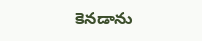కెనడాను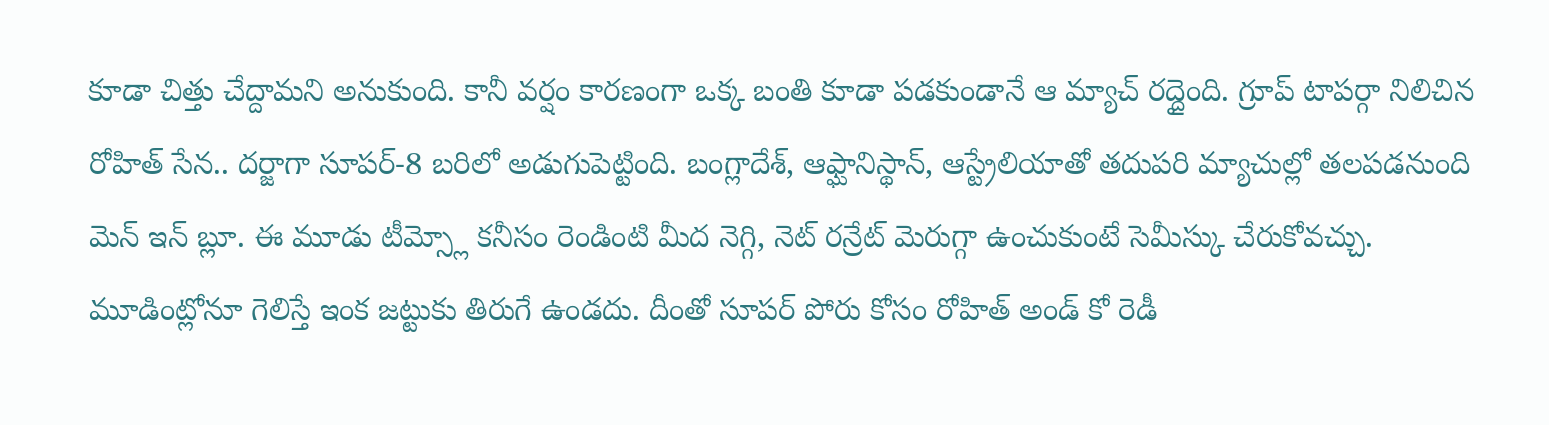కూడా చిత్తు చేద్దామని అనుకుంది. కానీ వర్షం కారణంగా ఒక్క బంతి కూడా పడకుండానే ఆ మ్యాచ్ రద్దైంది. గ్రూప్ టాపర్గా నిలిచిన రోహిత్ సేన.. దర్జాగా సూపర్-8 బరిలో అడుగుపెట్టింది. బంగ్లాదేశ్, ఆఫ్ఘానిస్థాన్, ఆస్ట్రేలియాతో తదుపరి మ్యాచుల్లో తలపడనుంది మెన్ ఇన్ బ్లూ. ఈ మూడు టీమ్స్లో కనీసం రెండింటి మీద నెగ్గి, నెట్ రన్రేట్ మెరుగ్గా ఉంచుకుంటే సెమీస్కు చేరుకోవచ్చు. మూడింట్లోనూ గెలిస్తే ఇంక జట్టుకు తిరుగే ఉండదు. దీంతో సూపర్ పోరు కోసం రోహిత్ అండ్ కో రెడీ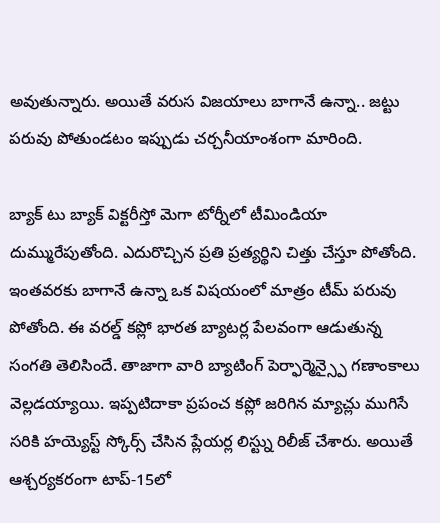అవుతున్నారు. అయితే వరుస విజయాలు బాగానే ఉన్నా.. జట్టు పరువు పోతుండటం ఇప్పుడు చర్చనీయాంశంగా మారింది.

బ్యాక్ టు బ్యాక్ విక్టరీస్తో మెగా టోర్నీలో టీమిండియా దుమ్మురేపుతోంది. ఎదురొచ్చిన ప్రతి ప్రత్యర్థిని చిత్తు చేస్తూ పోతోంది. ఇంతవరకు బాగానే ఉన్నా ఒక విషయంలో మాత్రం టీమ్ పరువు పోతోంది. ఈ వరల్డ్ కప్లో భారత బ్యాటర్ల పేలవంగా ఆడుతున్న సంగతి తెలిసిందే. తాజాగా వారి బ్యాటింగ్ పెర్ఫార్మెన్స్పై గణాంకాలు వెల్లడయ్యాయి. ఇప్పటిదాకా ప్రపంచ కప్లో జరిగిన మ్యాచ్లు ముగిసే సరికి హయ్యెస్ట్ స్కోర్స్ చేసిన ప్లేయర్ల లిస్ట్ను రిలీజ్ చేశారు. అయితే ఆశ్చర్యకరంగా టాప్-15లో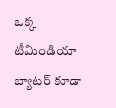ఒక్క టీమిండియా బ్యాటర్ కూడా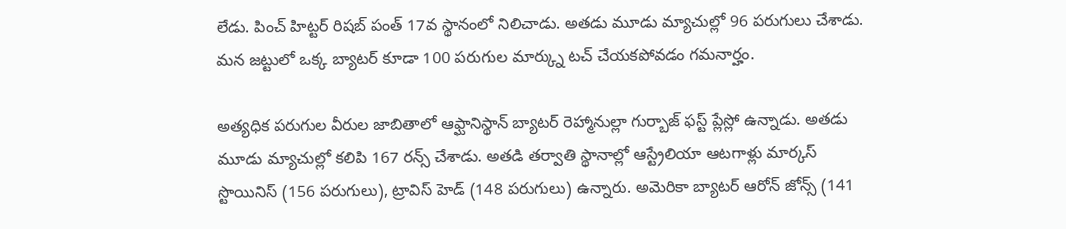లేడు. పించ్ హిట్టర్ రిషబ్ పంత్ 17వ స్థానంలో నిలిచాడు. అతడు మూడు మ్యాచుల్లో 96 పరుగులు చేశాడు. మన జట్టులో ఒక్క బ్యాటర్ కూడా 100 పరుగుల మార్క్ను టచ్ చేయకపోవడం గమనార్హం.

అత్యధిక పరుగుల వీరుల జాబితాలో ఆఫ్ఘానిస్థాన్ బ్యాటర్ రెహ్మానుల్లా గుర్బాజ్ ఫస్ట్ ప్లేస్లో ఉన్నాడు. అతడు మూడు మ్యాచుల్లో కలిపి 167 రన్స్ చేశాడు. అతడి తర్వాతి స్థానాల్లో ఆస్ట్రేలియా ఆటగాళ్లు మార్కస్ స్టొయినిస్ (156 పరుగులు), ట్రావిస్ హెడ్ (148 పరుగులు) ఉన్నారు. అమెరికా బ్యాటర్ ఆరోన్ జోన్స్ (141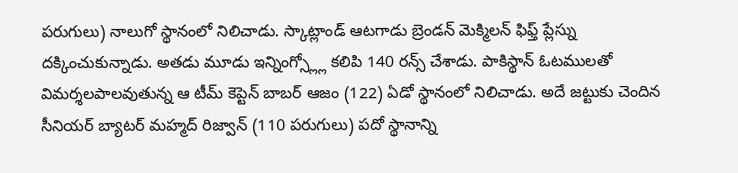పరుగులు) నాలుగో స్థానంలో నిలిచాడు. స్కాట్లాండ్ ఆటగాడు బ్రెండన్ మెక్మిలన్ ఫిఫ్త్ ప్లేస్ను దక్కించుకున్నాడు. అతడు మూడు ఇన్నింగ్స్ల్లో కలిపి 140 రన్స్ చేశాడు. పాకిస్థాన్ ఓటములతో విమర్శలపాలవుతున్న ఆ టీమ్ కెప్టెన్ బాబర్ ఆజం (122) ఏడో స్థానంలో నిలిచాడు. అదే జట్టుకు చెందిన సీనియర్ బ్యాటర్ మహ్మద్ రిజ్వాన్ (110 పరుగులు) పదో స్థానాన్ని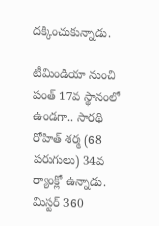దక్కించుకున్నాడు.

టీమిండియా నుంచి పంత్ 17వ స్థానంలో ఉండగా.. సారథి రోహిత్ శర్మ (68 పరుగులు) 34వ ర్యాంక్లో ఉన్నాడు. మిస్టర్ 360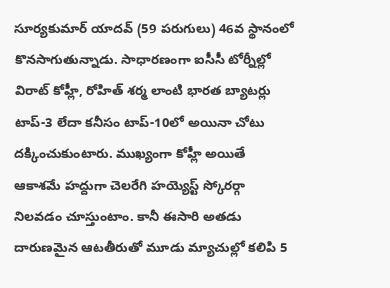సూర్యకుమార్ యాదవ్ (59 పరుగులు) 46వ స్థానంలో కొనసాగుతున్నాడు. సాధారణంగా ఐసీసీ టోర్నీల్లో విరాట్ కోహ్లీ, రోహిత్ శర్మ లాంటి భారత బ్యాటర్లు టాప్-3 లేదా కనీసం టాప్-10లో అయినా చోటు దక్కించుకుంటారు. ముఖ్యంగా కోహ్లీ అయితే ఆకాశమే హద్దుగా చెలరేగి హయ్యెస్ట్ స్కోరర్గా నిలవడం చూస్తుంటాం. కానీ ఈసారి అతడు దారుణమైన ఆటతీరుతో మూడు మ్యాచుల్లో కలిపి 5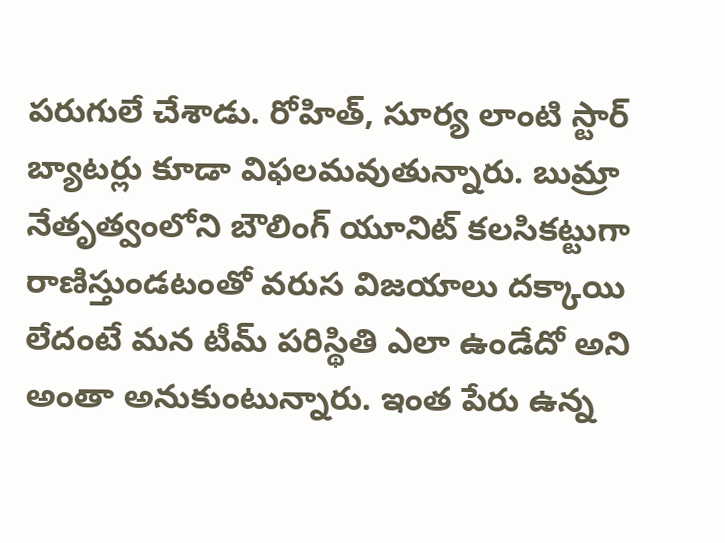పరుగులే చేశాడు. రోహిత్, సూర్య లాంటి స్టార్ బ్యాటర్లు కూడా విఫలమవుతున్నారు. బుమ్రా నేతృత్వంలోని బౌలింగ్ యూనిట్ కలసికట్టుగా రాణిస్తుండటంతో వరుస విజయాలు దక్కాయి లేదంటే మన టీమ్ పరిస్థితి ఎలా ఉండేదో అని అంతా అనుకుంటున్నారు. ఇంత పేరు ఉన్న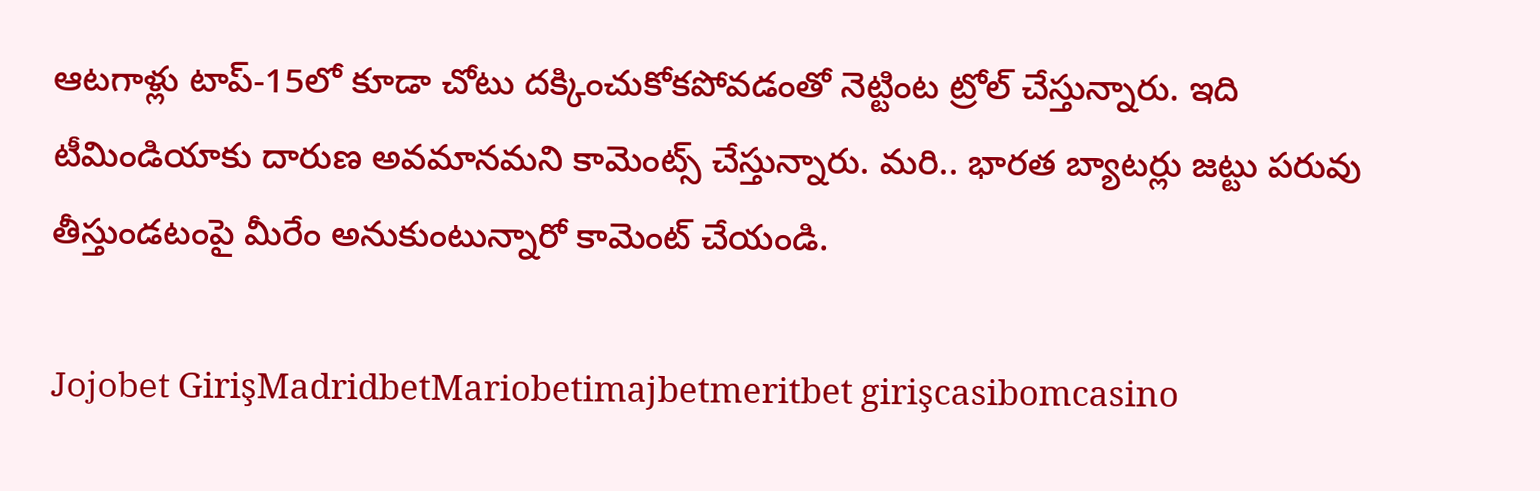ఆటగాళ్లు టాప్-15లో కూడా చోటు దక్కించుకోకపోవడంతో నెట్టింట ట్రోల్ చేస్తున్నారు. ఇది టీమిండియాకు దారుణ అవమానమని కామెంట్స్ చేస్తున్నారు. మరి.. భారత బ్యాటర్లు జట్టు పరువు తీస్తుండటంపై మీరేం అనుకుంటున్నారో కామెంట్ చేయండి.

Jojobet GirişMadridbetMariobetimajbetmeritbet girişcasibomcasino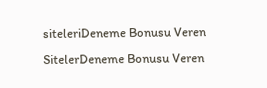siteleriDeneme Bonusu Veren SitelerDeneme Bonusu Veren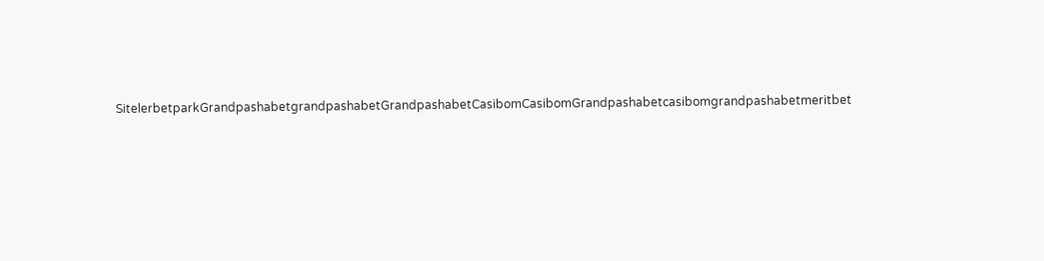SitelerbetparkGrandpashabetgrandpashabetGrandpashabetCasibomCasibomGrandpashabetcasibomgrandpashabetmeritbet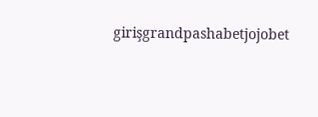girişgrandpashabetjojobet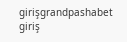girişgrandpashabet giriş